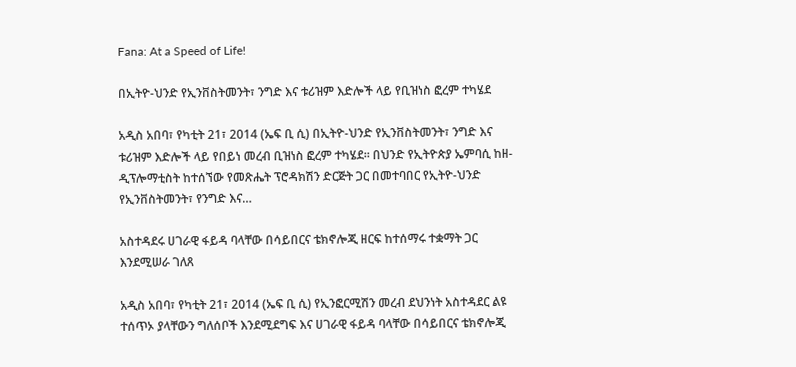Fana: At a Speed of Life!

በኢትዮ-ህንድ የኢንቨስትመንት፣ ንግድ እና ቱሪዝም እድሎች ላይ የቢዝነስ ፎረም ተካሄደ

አዲስ አበባ፣ የካቲት 21፣ 2014 (ኤፍ ቢ ሲ) በኢትዮ-ህንድ የኢንቨስትመንት፣ ንግድ እና ቱሪዝም እድሎች ላይ የበይነ መረብ ቢዝነስ ፎረም ተካሄደ፡፡ በህንድ የኢትዮጵያ ኤምባሲ ከዘ-ዲፕሎማቲስት ከተሰኘው የመጽሔት ፕሮዳክሽን ድርጅት ጋር በመተባበር የኢትዮ-ህንድ የኢንቨስትመንት፣ የንግድ እና…

አስተዳደሩ ሀገራዊ ፋይዳ ባላቸው በሳይበርና ቴክኖሎጂ ዘርፍ ከተሰማሩ ተቋማት ጋር እንደሚሠራ ገለጸ

አዲስ አበባ፣ የካቲት 21፣ 2014 (ኤፍ ቢ ሲ) የኢንፎርሚሽን መረብ ደህንነት አስተዳደር ልዩ ተሰጥኦ ያላቸውን ግለሰቦች እንደሚደግፍ እና ሀገራዊ ፋይዳ ባላቸው በሳይበርና ቴክኖሎጂ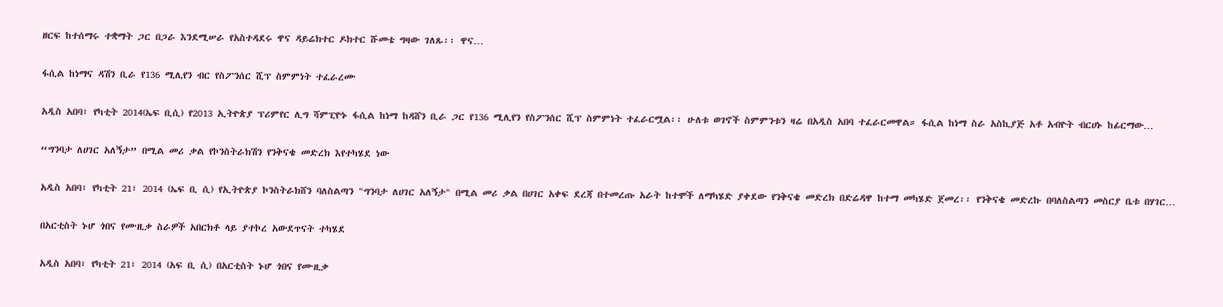ዘርፍ ከተሰማሩ ተቋማት ጋር በጋራ እንደሚሠራ የአስተዳደሩ ዋና ዳይሬክተር ዶክተር ሹመቴ ግዛው ገለጹ፡፡ ዋና…

ፋሲል ከነማና ዳሽን ቢራ የ136 ሚሊየን ብር የስፖንሰር ሺፕ ስምምነት ተፈራረሙ

አዲስ አበባ፣ የካቲት 2014(ኤፍ ቢሲ) የ2013 ኢትዮጵያ ፕሪምየር ሊግ ሻምፒዮኑ ፋሲል ከነማ ከዳሸን ቢራ ጋር የ136 ሚሊየን የስፖንሰር ሺፕ ስምምነት ተፈራርሟል፡፡ ሁለቱ ወገኖች ስምምንቱን ዛሬ በአዲስ አበባ ተፈራርመዋል። ፋሲል ከነማ ስራ አስኪያጅ አቶ አብዮት ብርሀኑ ከፊርማው…

“ግንባታ ለሀገር አለኝታ” በሚል መሪ ቃል የኮንስትራክሽን የንቅናቄ መድረክ እየተካሄደ ነው

አዲስ አበባ፣ የካቲት 21፣ 2014 (ኤፍ ቢ ሲ) የኢትዮጵያ ኮንስትራክሸን ባለስልጣን "ግንባታ ለሀገር አለኝታ" በሚል መሪ ቃል በሀገር አቀፍ ደረጃ በተመረጡ አራት ከተሞች ለማካሄድ ያቀደው የንቅናቄ መድረክ በድሬዳዋ ከተማ መካሄድ ጀመረ፡፡ የንቅናቄ መድረኩ በባለስልጣን መስርያ ቤቱ በሃገር…

በአርቲስት ኑሆ ጎበና የሙዚቃ ስራዎች አበርክቶ ላይ ያተኮረ አውደጥናት ተካሄደ

አዲስ አበባ፣ የካቲት 21፣ 2014 (አፍ ቢ ሲ) በአርቲስት ኑሆ ጎበና የሙዚቃ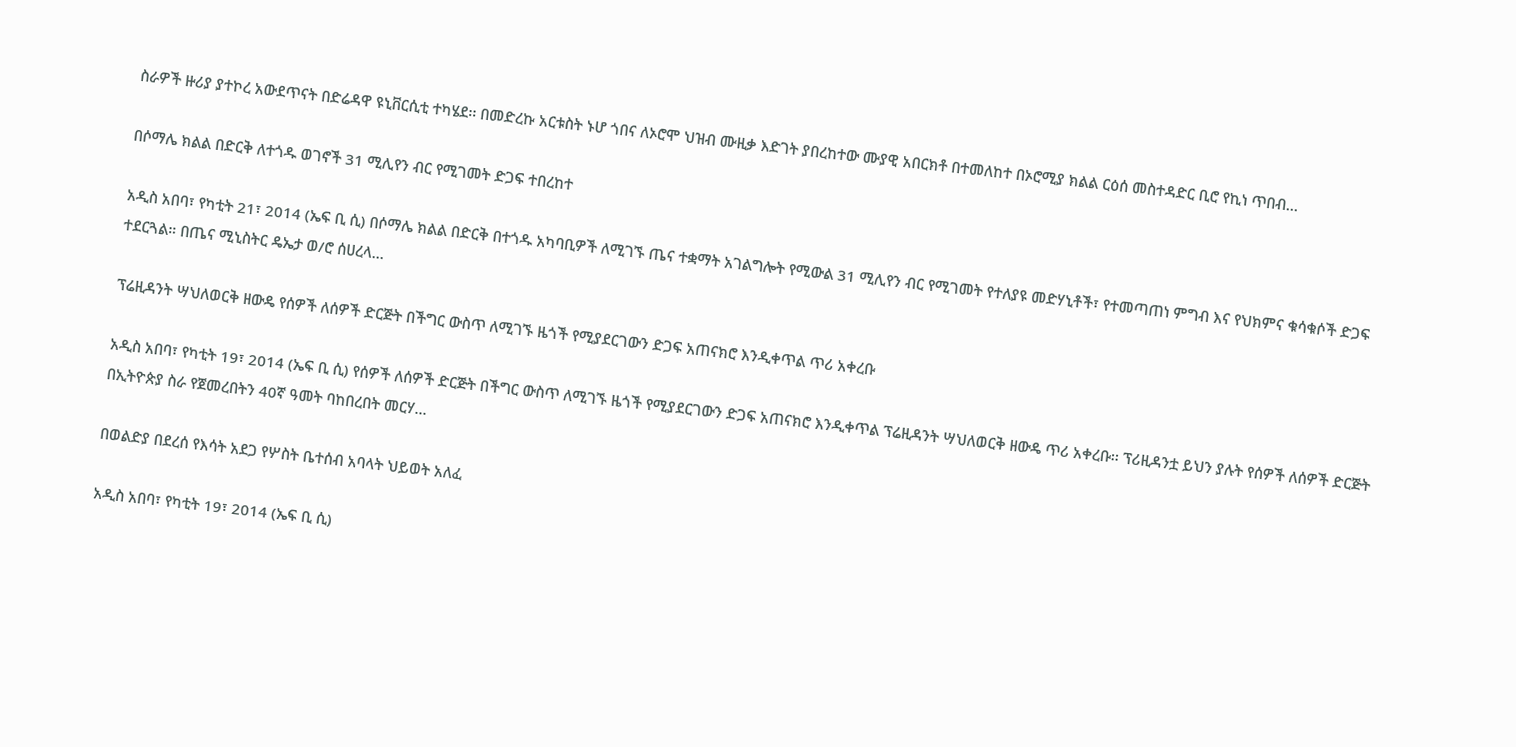ስራዎች ዙሪያ ያተኮረ አውደጥናት በድሬዳዋ ዩኒቨርሲቲ ተካሄደ፡፡ በመድረኩ አርቱስት ኑሆ ጎበና ለኦሮሞ ህዝብ ሙዚቃ እድገት ያበረከተው ሙያዊ አበርክቶ በተመለከተ በኦሮሚያ ክልል ርዕሰ መስተዳድር ቢሮ የኪነ ጥበብ…

በሶማሌ ክልል በድርቅ ለተጎዱ ወገኖች 31 ሚሊየን ብር የሚገመት ድጋፍ ተበረከተ

አዲስ አበባ፣ የካቲት 21፣ 2014 (ኤፍ ቢ ሲ) በሶማሌ ክልል በድርቅ በተጎዱ አካባቢዎች ለሚገኙ ጤና ተቋማት አገልግሎት የሚውል 31 ሚሊየን ብር የሚገመት የተለያዩ መድሃኒቶች፣ የተመጣጠነ ምግብ እና የህክምና ቁሳቁሶች ድጋፍ ተደርጓል። በጤና ሚኒስትር ዴኤታ ወ/ሮ ሰሀረላ…

ፕሬዚዳንት ሣህለወርቅ ዘውዴ የሰዎች ለሰዎች ድርጅት በችግር ውስጥ ለሚገኙ ዜጎች የሚያደርገውን ድጋፍ አጠናክሮ እንዲቀጥል ጥሪ አቀረቡ

አዲስ አበባ፣ የካቲት 19፣ 2014 (ኤፍ ቢ ሲ) የሰዎች ለሰዎች ድርጅት በችግር ውስጥ ለሚገኙ ዜጎች የሚያደርገውን ድጋፍ አጠናክሮ እንዲቀጥል ፕሬዚዳንት ሣህለወርቅ ዘውዴ ጥሪ አቀረቡ፡፡ ፕሪዚዳንቷ ይህን ያሉት የሰዎች ለሰዎች ድርጅት በኢትዮጵያ ስራ የጀመረበትን 40ኛ ዓመት ባከበረበት መርሃ…

በወልድያ በደረሰ የእሳት አደጋ የሦስት ቤተሰብ አባላት ህይወት አለፈ

አዲስ አበባ፣ የካቲት 19፣ 2014 (ኤፍ ቢ ሲ)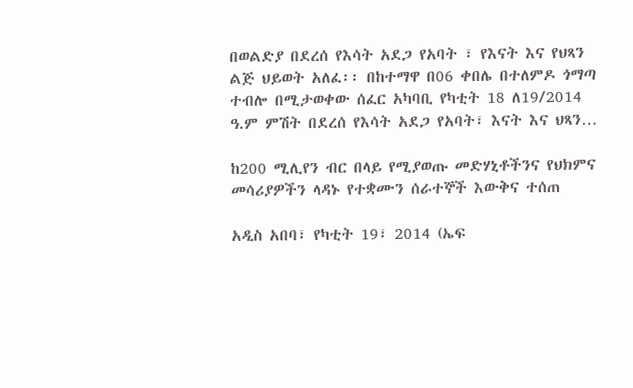በወልድያ በደረሰ የእሳት አደጋ የአባት ፣ የእናት እና የህጻን ልጅ ህይወት አለፈ፡፡ በከተማዋ በ06 ቀበሌ በተለምዶ ጎማጣ ተብሎ በሚታወቀው ሰፈር አካባቢ የካቲት 18 ለ19/2014 ዓ.ም ምሽት በደረሰ የእሳት አደጋ የአባት፣ እናት እና ህጻን…

ከ200 ሚሊየን ብር በላይ የሚያወጡ መድሃኒቶችንና የህክምና መሳሪያዎችን ላዳኑ የተቋሙን ሰራተኞች እውቅና ተሰጠ

አዲስ አበባ፣ የካቲት 19፣ 2014 (ኤፍ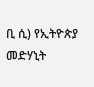ቢ ሲ) የኢትዮጵያ መድሃኒት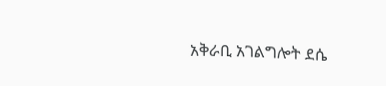አቅራቢ አገልግሎት ደሴ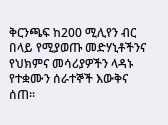ቅርንጫፍ ከ200 ሚሊየን ብር በላይ የሚያወጡ መድሃኒቶችንና የህክምና መሳሪያዎችን ላዳኑ የተቋሙን ሰራተኞች እውቅና ሰጠ፡፡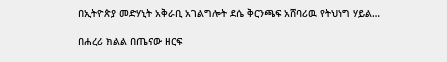በኢትዮጵያ መድሃኒት አቅራቢ አገልግሎት ደሴ ቅርንጫፍ አሸባሪዉ የትህነግ ሃይል…

በሐረሪ ክልል በጤናው ዘርፍ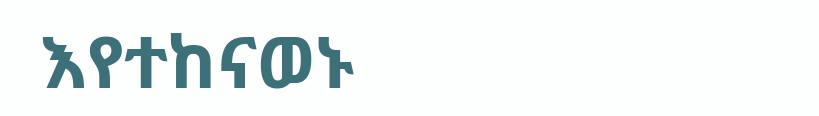እየተከናወኑ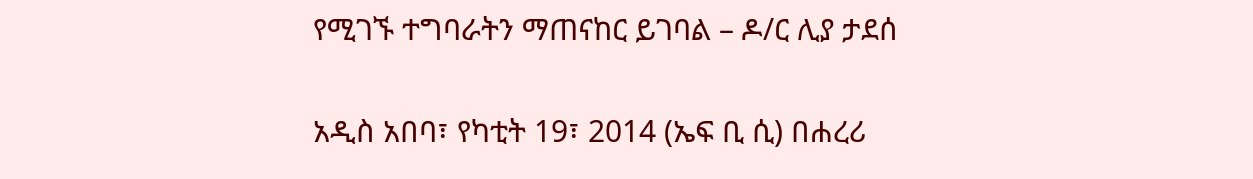የሚገኙ ተግባራትን ማጠናከር ይገባል – ዶ/ር ሊያ ታደሰ

አዲስ አበባ፣ የካቲት 19፣ 2014 (ኤፍ ቢ ሲ) በሐረሪ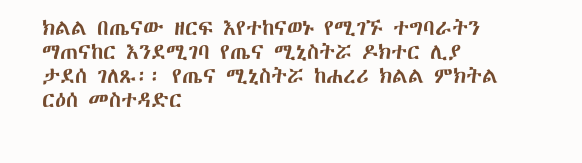ክልል በጤናው ዘርፍ እየተከናወኑ የሚገኙ ተግባራትን ማጠናከር እንደሚገባ የጤና ሚኒስትሯ ዶክተር ሊያ ታደሰ ገለጹ፡፡ የጤና ሚኒስትሯ ከሐረሪ ክልል ምክትል ርዕሰ መስተዳድር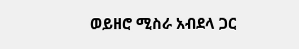ወይዘሮ ሚስራ አብደላ ጋር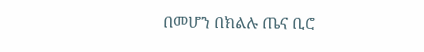በመሆን በክልሉ ጤና ቢሮ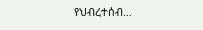የህብረተሰብ…